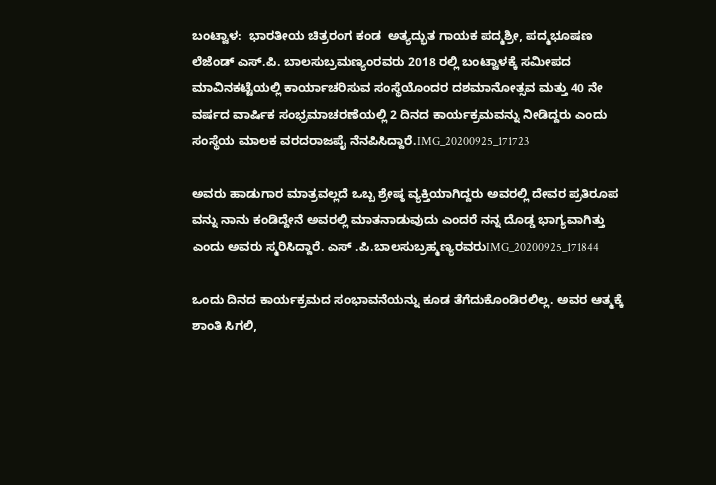ಬಂಟ್ವಾಳ:  ಭಾರತೀಯ ಚಿತ್ರರಂಗ ಕಂಡ  ಅತ್ಯದ್ಭುತ ಗಾಯಕ ಪದ್ಮಶ್ರೀ, ಪದ್ಮಭೂಷಣ ಲೆಜೆಂಡ್ ಎಸ್.ಪಿ. ಬಾಲಸುಬ್ರಮಣ್ಯಂರವರು 2018 ರಲ್ಲಿ ಬಂಟ್ವಾಳಕ್ಕೆ ಸಮೀಪದ ಮಾವಿನಕಟ್ಟೆಯಲ್ಲಿ ಕಾರ್ಯಾಚರಿಸುವ ಸಂಸ್ಥೆಯೊಂದರ ದಶಮಾನೋತ್ಸವ ಮತ್ತು 40 ನೇ ವರ್ಷದ ವಾರ್ಷಿಕ ಸಂಭ್ರಮಾಚರಣೆಯಲ್ಲಿ 2 ದಿನದ ಕಾರ್ಯಕ್ರಮವನ್ನು ನೀಡಿದ್ದರು ಎಂದು ಸಂಸ್ಥೆಯ ಮಾಲಕ ವರದರಾಜಪೈ ನೆನಪಿಸಿದ್ದಾರೆ.IMG_20200925_171723

ಅವರು ಹಾಡುಗಾರ ಮಾತ್ರವಲ್ಲದೆ ಒಬ್ಬ ಶ್ರೇಷ್ಠ ವ್ಯಕ್ತಿಯಾಗಿದ್ದರು ಅವರಲ್ಲಿ ದೇವರ ಪ್ರತಿರೂಪ ವನ್ನು ನಾನು ಕಂಡಿದ್ದೇನೆ ಅವರಲ್ಲಿ ಮಾತನಾಡುವುದು ಎಂದರೆ ನನ್ನ ದೊಡ್ಡ ಭಾಗ್ಯವಾಗಿತ್ತು ಎಂದು ಅವರು ಸ್ಮರಿಸಿದ್ದಾರೆ. ಎಸ್ .ಪಿ.ಬಾಲಸುಬ್ರಹ್ಮಣ್ಯರವರುIMG_20200925_171844

ಒಂದು ದಿನದ ಕಾರ್ಯಕ್ರಮದ ಸಂಭಾವನೆಯನ್ನು ಕೂಡ ತೆಗೆದುಕೊಂಡಿರಲಿಲ್ಲ. ಅವರ ಆತ್ಮಕ್ಕೆ ಶಾಂತಿ ಸಿಗಲಿ,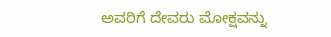ಅವರಿಗೆ ದೇವರು ಮೋಕ್ಷವನ್ನು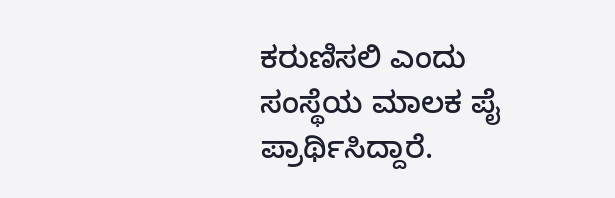ಕರುಣಿಸಲಿ ಎಂದು ಸಂಸ್ಥೆಯ ಮಾಲಕ ಪೈ ಪ್ರಾರ್ಥಿಸಿದ್ದಾರೆ.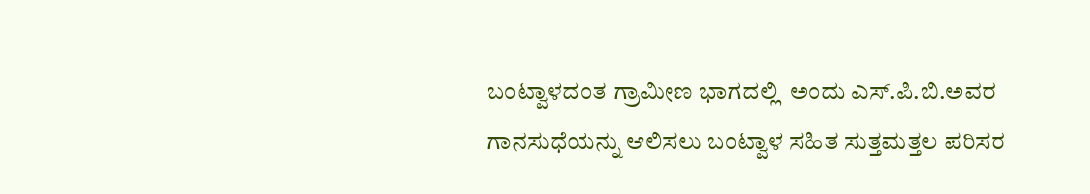ಬಂಟ್ವಾಳದಂತ ಗ್ರಾಮೀಣ ಭಾಗದಲ್ಲಿ  ಅಂದು ಎಸ್.ಪಿ.ಬಿ.ಅವರ ಗಾನಸುಧೆಯನ್ನು ಆಲಿಸಲು ಬಂಟ್ವಾಳ ಸಹಿತ ಸುತ್ತಮತ್ತಲ ಪರಿಸರ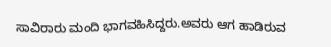ಸಾವಿರಾರು ಮಂದಿ ಭಾಗವಹಿಸಿದ್ದರು.ಅವರು ಆಗ ಹಾಡಿರುವ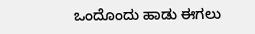ಒಂದೊಂದು ಹಾಡು ಈಗಲು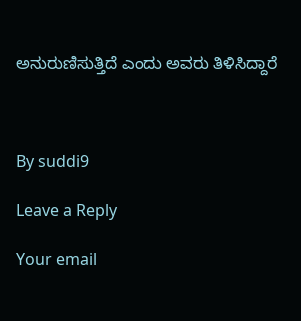ಅನುರುಣಿಸುತ್ತಿದೆ ಎಂದು ಅವರು ತಿಳಿಸಿದ್ದಾರೆ



By suddi9

Leave a Reply

Your email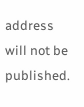address will not be published.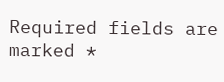Required fields are marked *